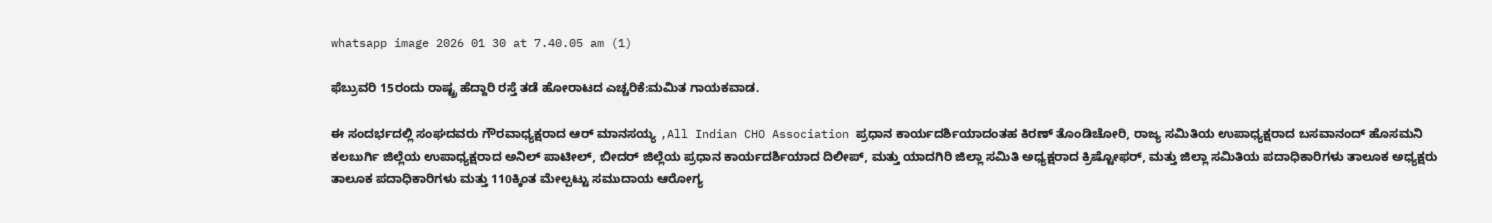whatsapp image 2026 01 30 at 7.40.05 am (1)

ಫೆಬ್ರುವರಿ 15ರಂದು ರಾಷ್ಟ್ರ ಹೆದ್ದಾರಿ ರಸ್ತೆ ತಡೆ ಹೋರಾಟದ ಎಚ್ಚರಿಕೆ:ಮಮಿತ ಗಾಯಕವಾಡ.

ಈ ಸಂದರ್ಭದಲ್ಲಿ ಸಂಘದವರು ಗೌರವಾಧ್ಯಕ್ಷರಾದ ಆರ್ ಮಾನಸಯ್ಯ ,All Indian CHO Association ಪ್ರಧಾನ ಕಾರ್ಯದರ್ಶಿಯಾದಂತಹ ಕಿರಣ್ ತೊಂಡಿಚೋರಿ, ರಾಜ್ಯ ಸಮಿತಿಯ ಉಪಾಧ್ಯಕ್ಷರಾದ ಬಸವಾನಂದ್ ಹೊಸಮನಿ ಕಲಬುರ್ಗಿ ಜಿಲ್ಲೆಯ ಉಪಾಧ್ಯಕ್ಷರಾದ ಅನಿಲ್ ಪಾಟೀಲ್, ಬೀದರ್ ಜಿಲ್ಲೆಯ ಪ್ರಧಾನ ಕಾರ್ಯದರ್ಶಿಯಾದ ದಿಲೀಪ್, ಮತ್ತು ಯಾದಗಿರಿ ಜಿಲ್ಲಾ ಸಮಿತಿ ಅಧ್ಯಕ್ಷರಾದ ಕ್ರಿಷ್ಟೋಫರ್, ಮತ್ತು ಜಿಲ್ಲಾ ಸಮಿತಿಯ ಪದಾಧಿಕಾರಿಗಳು ತಾಲೂಕ ಅಧ್ಯಕ್ಷರು ತಾಲೂಕ ಪದಾಧಿಕಾರಿಗಳು ಮತ್ತು 110ಕ್ಕಿಂತ ಮೇಲ್ಪಟ್ಟು ಸಮುದಾಯ ಆರೋಗ್ಯ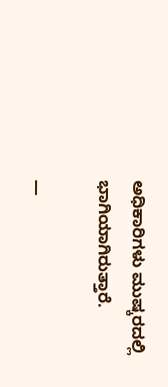ಅಧಿಕಾರಿಗಳು ಮುಷ್ಕರದಲ್ಲಿ ಭಾಗಿಯಾಗಿರುತ್ತಾರೆ.

—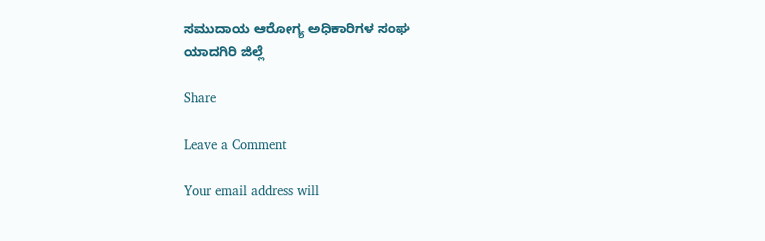ಸಮುದಾಯ ಆರೋಗ್ಯ ಅಧಿಕಾರಿಗಳ ಸಂಘ
ಯಾದಗಿರಿ ಜಿಲ್ಲೆ

Share

Leave a Comment

Your email address will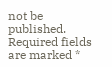not be published. Required fields are marked *